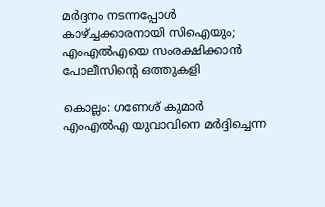മര്‍ദ്ദനം നടന്നപ്പോള്‍ കാഴ്ച്ചക്കാരനായി സിഐയും; എംഎല്‍എയെ സംരക്ഷിക്കാന്‍ പോലീസിന്റെ ഒത്തുകളി

കൊല്ലം: ഗണേശ് കുമാര്‍ എംഎല്‍എ യുവാവിനെ മര്‍ദ്ദിച്ചെന്ന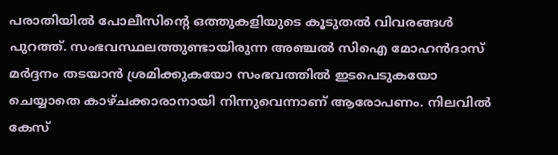പരാതിയില്‍ പോലീസിന്റെ ഒത്തുകളിയുടെ കൂടുതല്‍ വിവരങ്ങള്‍ പുറത്ത്. സംഭവസ്ഥലത്തുണ്ടായിരുന്ന അഞ്ചല്‍ സിഐ മോഹന്‍ദാസ് മര്‍ദ്ദനം തടയാന്‍ ശ്രമിക്കുകയോ സംഭവത്തില്‍ ഇടപെടുകയോ ചെയ്യാതെ കാഴ്ചക്കാരാനായി നിന്നുവെന്നാണ് ആരോപണം. നിലവില്‍ കേസ്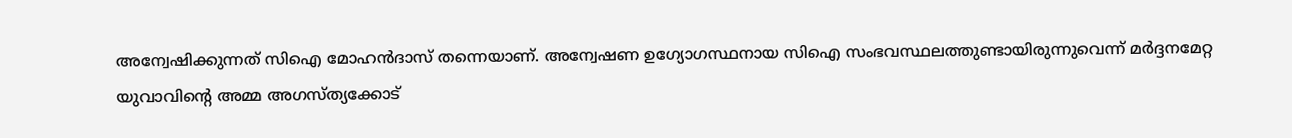അന്വേഷിക്കുന്നത് സിഐ മോഹന്‍ദാസ് തന്നെയാണ്. അന്വേഷണ ഉഗ്യോഗസ്ഥനായ സിഐ സംഭവസ്ഥലത്തുണ്ടായിരുന്നുവെന്ന് മര്‍ദ്ദനമേറ്റ യുവാവിന്റെ അമ്മ അഗസ്ത്യക്കോട്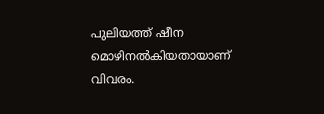പുലിയത്ത് ഷീന മൊഴിനല്‍കിയതായാണ് വിവരം.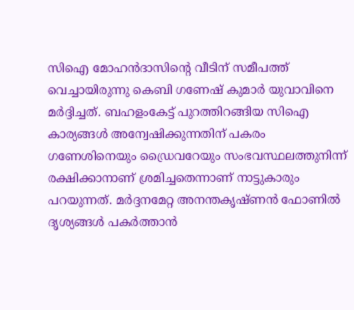സിഐ മോഹന്‍ദാസിന്റെ വീടിന് സമീപത്ത് വെച്ചായിരുന്നു കെബി ഗണേഷ് കുമാര്‍ യുവാവിനെ മര്‍ദ്ദിച്ചത്. ബഹളംകേട്ട് പുറത്തിറങ്ങിയ സിഐ കാര്യങ്ങള്‍ അന്വേഷിക്കുന്നതിന് പകരം ഗണേശിനെയും ഡ്രൈവറേയും സംഭവസ്ഥലത്തുനിന്ന് രക്ഷിക്കാനാണ് ശ്രമിച്ചതെന്നാണ് നാട്ടുകാരും പറയുന്നത്. മര്‍ദ്ദനമേറ്റ അനന്തകൃഷ്ണന്‍ ഫോണില്‍ ദൃശ്യങ്ങള്‍ പകര്‍ത്താന്‍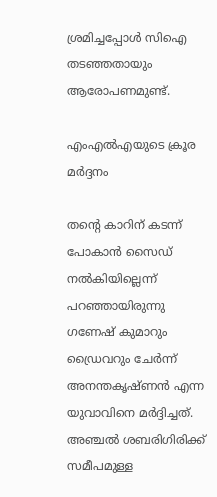ശ്രമിച്ചപ്പോള്‍ സിഐ തടഞ്ഞതായും ആരോപണമുണ്ട്.

എംഎല്‍എയുടെ ക്രൂര മര്‍ദ്ദനം

തന്റെ കാറിന് കടന്ന് പോകാന്‍ സൈഡ് നല്‍കിയില്ലെന്ന് പറഞ്ഞായിരുന്നു ഗണേഷ് കുമാറും ഡ്രൈവറും ചേര്‍ന്ന് അനന്തകൃഷ്ണന്‍ എന്ന യുവാവിനെ മര്‍ദ്ദിച്ചത്. അഞ്ചല്‍ ശബരിഗിരിക്ക് സമീപമുള്ള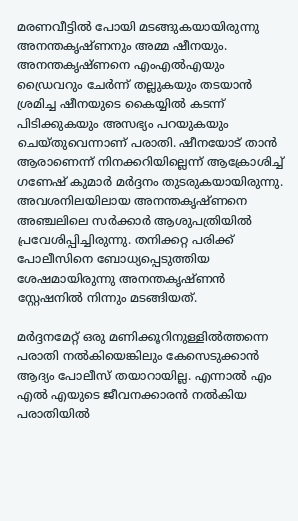മരണവീട്ടില്‍ പോയി മടങ്ങുകയായിരുന്നു അനന്തകൃഷ്ണനും അമ്മ ഷീനയും. അനന്തകൃഷ്ണനെ എംഎല്‍എയും ഡ്രൈവറും ചേര്‍ന്ന് തല്ലുകയും തടയാന്‍ ശ്രമിച്ച ഷീനയുടെ കൈയ്യില്‍ കടന്ന് പിടിക്കുകയും അസഭ്യം പറയുകയും ചെയ്തുവെന്നാണ് പരാതി. ഷീനയോട് താന്‍ ആരാണെന്ന് നിനക്കറിയില്ലെന്ന് ആക്രോശിച്ച്‌ ഗണേഷ് കുമാര്‍ മര്‍ദ്ദനം തുടരുകയായിരുന്നു. അവശനിലയിലായ അനന്തകൃഷ്ണനെ അഞ്ചലിലെ സര്‍ക്കാര്‍ ആശുപത്രിയില്‍ പ്രവേശിപ്പിച്ചിരുന്നു. തനിക്കറ്റ പരിക്ക് പോലീസിനെ ബോധ്യപ്പെടുത്തിയ ശേഷമായിരുന്നു അനന്തകൃഷ്ണന്‍ സ്റ്റേഷനില്‍ നിന്നും മടങ്ങിയത്.

മര്‍ദ്ദനമേറ്റ് ഒരു മണിക്കൂറിനുള്ളില്‍ത്തന്നെ പരാതി നല്‍കിയെങ്കിലും കേസെടുക്കാന്‍ ആദ്യം പോലീസ് തയാറായില്ല. എന്നാല്‍ എം എല്‍ എയുടെ ജീവനക്കാരന്‍ നല്‍കിയ പരാതിയില്‍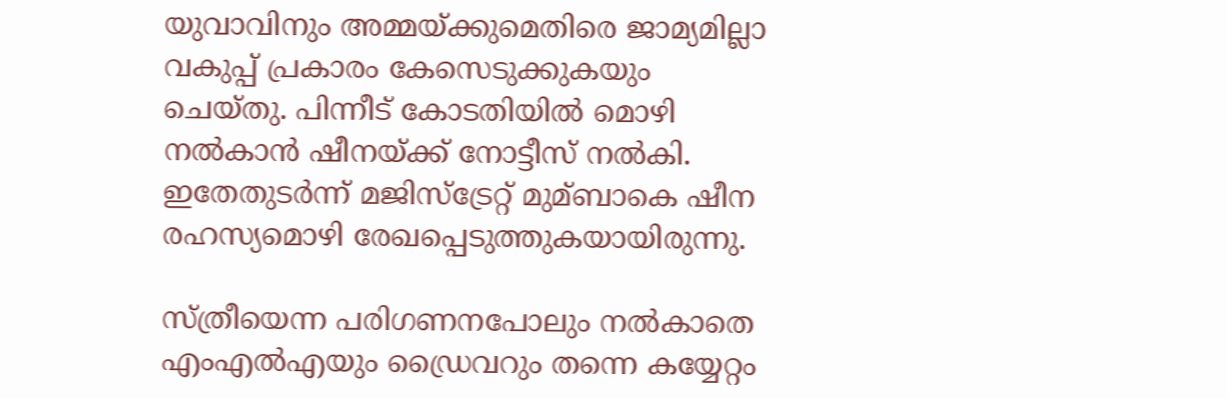യുവാവിനും അമ്മയ്ക്കുമെതിരെ ജാമ്യമില്ലാ വകുപ്പ് പ്രകാരം കേസെടുക്കുകയും ചെയ്തു. പിന്നീട് കോടതിയില്‍ മൊഴി നല്‍കാന്‍ ഷീനയ്ക്ക് നോട്ടീസ് നല്‍കി. ഇതേതുടര്‍ന്ന് മജിസ്ട്രേറ്റ് മുമ്ബാകെ ഷീന രഹസ്യമൊഴി രേഖപ്പെടുത്തുകയായിരുന്നു.

സ്ത്രീയെന്ന പരിഗണനപോലും നല്‍കാതെ എംഎല്‍‌എയും ഡ്രൈവറും തന്നെ കയ്യേറ്റം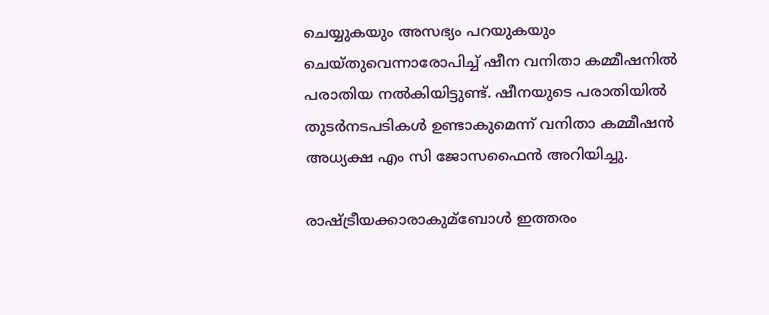ചെയ്യുകയും അസഭ്യം പറയുകയും ചെയ്തുവെന്നാരോപിച്ച്‌ ഷീന വനിതാ കമ്മീഷനില്‍ പരാതിയ നല്‍കിയിട്ടുണ്ട്. ഷീനയുടെ പരാതിയില്‍ തുടര്‍നടപടികള്‍ ഉണ്ടാകുമെന്ന് വനിതാ കമ്മീഷന്‍ അധ്യക്ഷ എം സി ജോസഫൈന്‍ അറിയിച്ചു.

രാഷ്ട്രീയക്കാരാകുമ്ബോള്‍ ഇത്തരം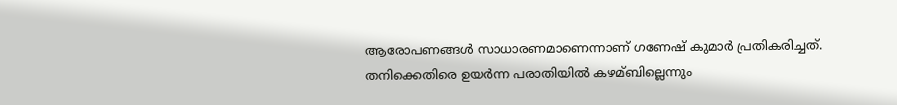ആരോപണങ്ങള്‍ സാധാരണമാണെന്നാണ് ഗണേഷ് കുമാര്‍ പ്രതികരിച്ചത്. തനിക്കെതിരെ ഉയര്‍ന്ന പരാതിയില്‍ കഴമ്ബില്ലെന്നും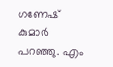ഗണേഷ് കുമാര്‍ പറഞ്ഞു. എം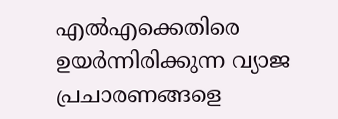എല്‍എക്കെതിരെ ഉയര്‍ന്നിരിക്കുന്ന വ്യാജ പ്രചാരണങ്ങളെ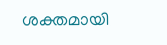ശക്തമായി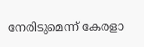നേരിടുമെന്ന് കേരളാ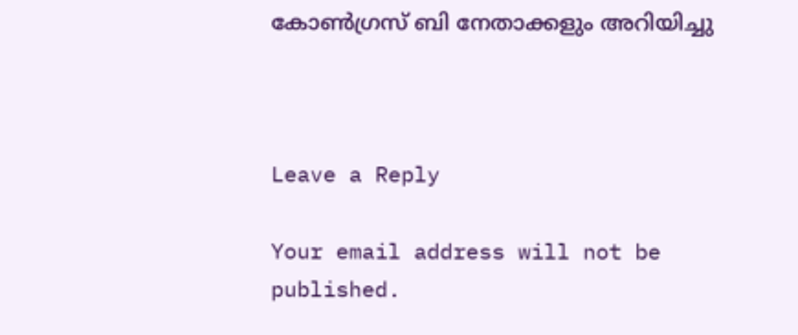കോണ്‍ഗ്രസ് ബി നേതാക്കളും അറിയിച്ചു



Leave a Reply

Your email address will not be published.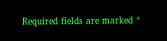Required fields are marked *